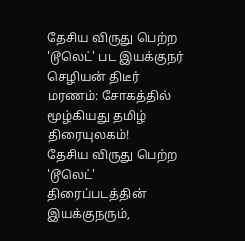தேசிய விருது பெற்ற 'டூலெட்' பட இயக்குநர் செழியன் திடீர் மரணம்: சோகத்தில் மூழ்கியது தமிழ் திரையுலகம்!
தேசிய விருது பெற்ற 'டூலெட்' திரைப்படத்தின் இயக்குநரும்,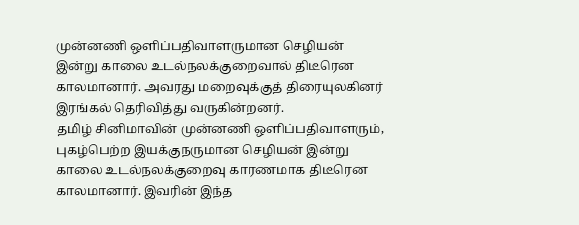முன்னணி ஒளிப்பதிவாளருமான செழியன் இன்று காலை உடல்நலக்குறைவால் திடீரென காலமானார். அவரது மறைவுக்குத் திரையுலகினர் இரங்கல் தெரிவித்து வருகின்றனர்.
தமிழ் சினிமாவின் முன்னணி ஒளிப்பதிவாளரும், புகழ்பெற்ற இயக்குநருமான செழியன் இன்று காலை உடல்நலக்குறைவு காரணமாக திடீரென காலமானார். இவரின் இந்த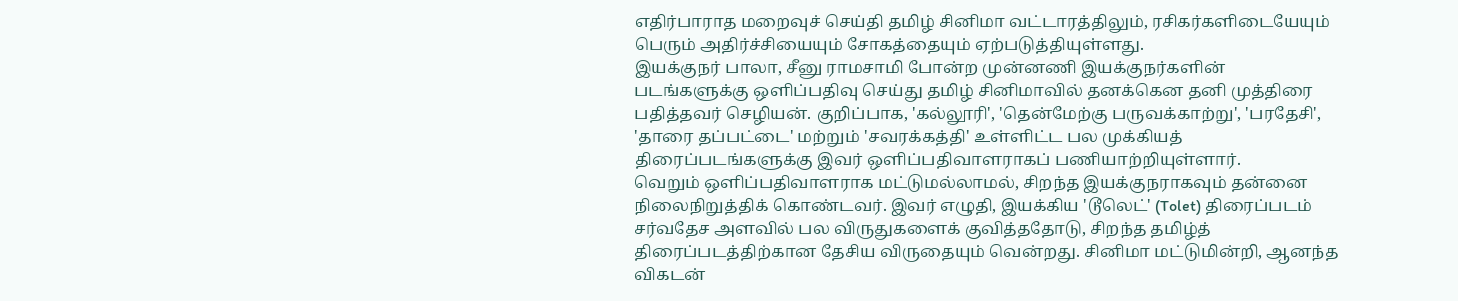எதிர்பாராத மறைவுச் செய்தி தமிழ் சினிமா வட்டாரத்திலும், ரசிகர்களிடையேயும் பெரும் அதிர்ச்சியையும் சோகத்தையும் ஏற்படுத்தியுள்ளது.
இயக்குநர் பாலா, சீனு ராமசாமி போன்ற முன்னணி இயக்குநர்களின் படங்களுக்கு ஒளிப்பதிவு செய்து தமிழ் சினிமாவில் தனக்கென தனி முத்திரை பதித்தவர் செழியன். குறிப்பாக, 'கல்லூரி', 'தென்மேற்கு பருவக்காற்று', 'பரதேசி', 'தாரை தப்பட்டை' மற்றும் 'சவரக்கத்தி' உள்ளிட்ட பல முக்கியத் திரைப்படங்களுக்கு இவர் ஒளிப்பதிவாளராகப் பணியாற்றியுள்ளார்.
வெறும் ஒளிப்பதிவாளராக மட்டுமல்லாமல், சிறந்த இயக்குநராகவும் தன்னை நிலைநிறுத்திக் கொண்டவர். இவர் எழுதி, இயக்கிய 'டூலெட்' (Tolet) திரைப்படம் சர்வதேச அளவில் பல விருதுகளைக் குவித்ததோடு, சிறந்த தமிழ்த் திரைப்படத்திற்கான தேசிய விருதையும் வென்றது. சினிமா மட்டுமின்றி, ஆனந்த விகடன்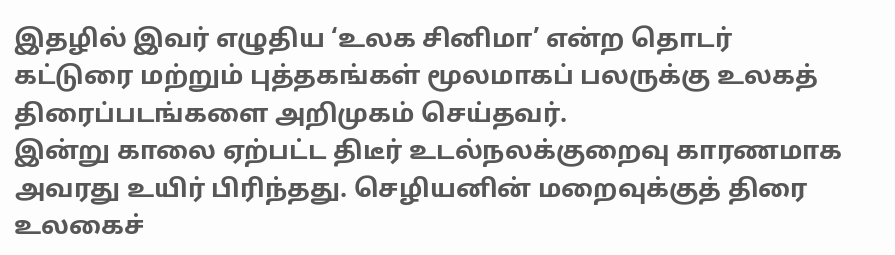இதழில் இவர் எழுதிய ‘உலக சினிமா’ என்ற தொடர் கட்டுரை மற்றும் புத்தகங்கள் மூலமாகப் பலருக்கு உலகத் திரைப்படங்களை அறிமுகம் செய்தவர்.
இன்று காலை ஏற்பட்ட திடீர் உடல்நலக்குறைவு காரணமாக அவரது உயிர் பிரிந்தது. செழியனின் மறைவுக்குத் திரை உலகைச்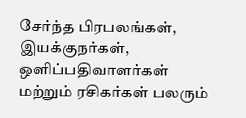சேர்ந்த பிரபலங்கள், இயக்குநர்கள், ஒளிப்பதிவாளர்கள் மற்றும் ரசிகர்கள் பலரும்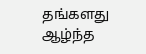தங்களது ஆழ்ந்த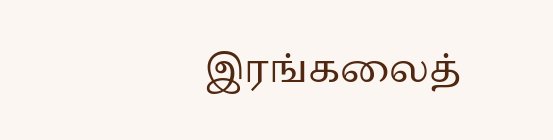இரங்கலைத்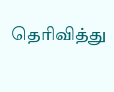தெரிவித்து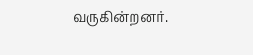வருகின்றனர்.